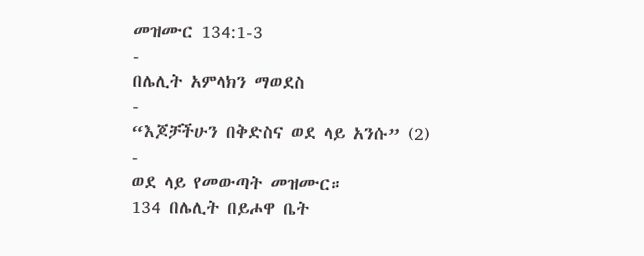መዝሙር 134:1-3
-
በሌሊት አምላክን ማወደስ
-
“እጆቻችሁን በቅድስና ወደ ላይ አንሱ” (2)
-
ወደ ላይ የመውጣት መዝሙር።
134 በሌሊት በይሖዋ ቤት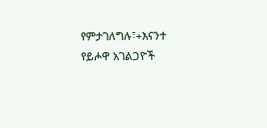የምታገለግሉ፣+እናንተ የይሖዋ አገልጋዮች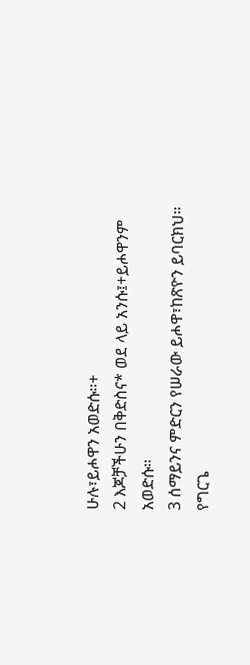ሁሉ፣ይሖዋን አወድሱ።+
2 እጆቻችሁን በቅድስና* ወደ ላይ አንሱ፤+ይሖዋንም አወድሱ።
3 ሰማይንና ምድርን የሠራው ይሖዋ፣ከጽዮን ይባርክህ።
የግርጌ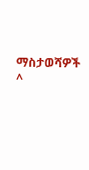ማስታወሻዎች
^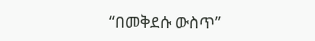“በመቅደሱ ውስጥ”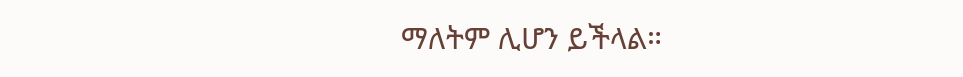ማለትም ሊሆን ይችላል።